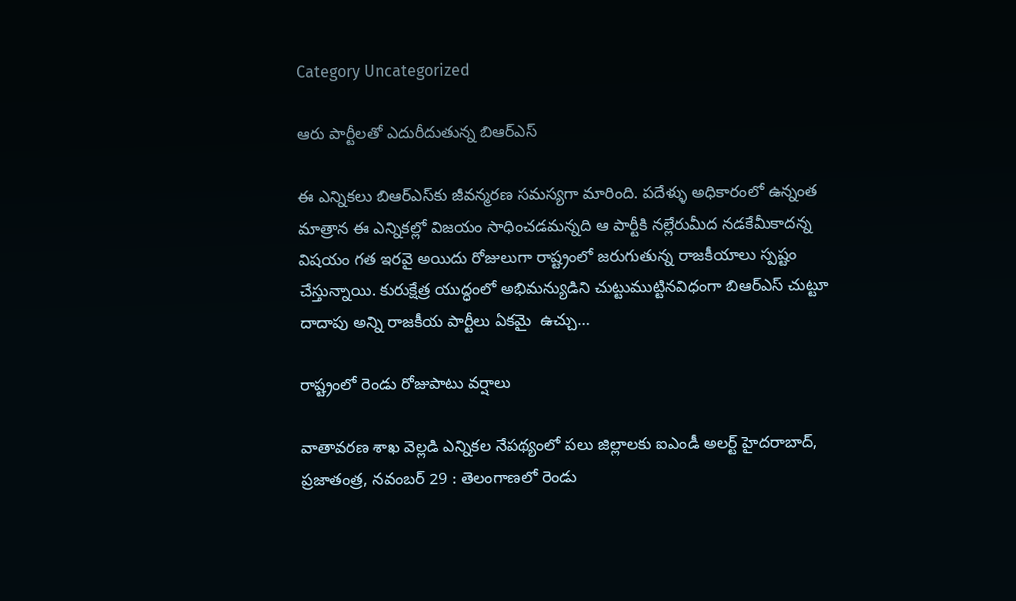Category Uncategorized

ఆరు పార్టీలతో ఎదురీదుతున్న బిఆర్‌ఎస్‌

ఈ ఎన్నికలు బిఆర్‌ఎస్‌కు జీవన్మరణ సమస్యగా మారింది. పదేళ్ళు అధికారంలో ఉన్నంత మాత్రాన ఈ ఎన్నికల్లో విజయం సాధించడమన్నది ఆ పార్టీకి నల్లేరుమీద నడకేమీకాదన్న విషయం గత ఇరవై అయిదు రోజులుగా రాష్ట్రంలో జరుగుతున్న రాజకీయాలు స్పష్టం చేస్తున్నాయి. కురుక్షేత్ర యుద్ధంలో అభిమన్యుడిని చుట్టుముట్టినవిధంగా బిఆర్‌ఎస్‌ చుట్టూ దాదాపు అన్ని రాజకీయ పార్టీలు ఏకమై  ఉచ్చు…

రాష్ట్రంలో రెండు రోజుపాటు వర్షాలు

వాతావరణ శాఖ వెల్లడి ఎన్నికల నేపథ్యంలో పలు జిల్లాలకు ఐఎండీ అలర్ట్‌ హైదరాబాద్‌, ప్రజాతంత్ర, నవంబర్‌ 29 : తెలంగాణలో రెండు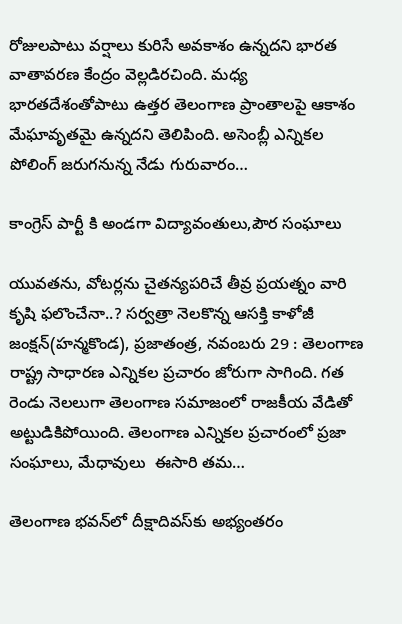రోజులపాటు వర్షాలు కురిసే అవకాశం ఉన్నదని భారత వాతావరణ కేంద్రం వెల్లడిరచింది. మధ్య భారతదేశంతోపాటు ఉత్తర తెలంగాణ ప్రాంతాలపై ఆకాశం మేఘావృతమై ఉన్నదని తెలిపింది. అసెంబ్లీ ఎన్నికల పోలింగ్‌ జరుగనున్న నేడు గురువారం…

కాంగ్రెస్‌ పార్టీ కి అండగా విద్యావంతులు,పౌర సంఘాలు

యువతను, వోటర్లను చైతన్యపరిచే తీవ్ర ప్రయత్నం వారి కృషి ఫలొంచేనా..? సర్వత్రా నెలకొన్న ఆసక్తి కాళోజీ జంక్షన్‌(హన్మకొండ), ప్రజాతంత్ర, నవంబరు 29 : తెలంగాణ రాష్ట్ర సాధారణ ఎన్నికల ప్రచారం జోరుగా సాగింది. గత రెండు నెలలుగా తెలంగాణ సమాజంలో రాజకీయ వేడితో అట్టుడికిపోయింది. తెలంగాణ ఎన్నికల ప్రచారంలో ప్రజా సంఘాలు, మేధావులు  ఈసారి తమ…

తెలంగాణ భవన్‌లో దీక్షాదివస్‌కు అభ్యంతరం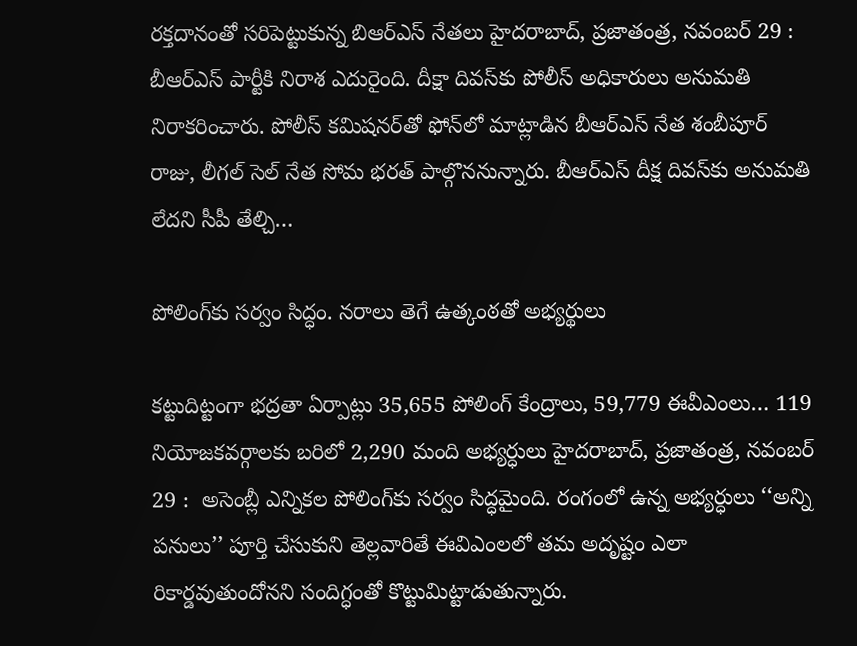రక్తదానంతో సరిపెట్టుకున్న బిఆర్‌ఎస్‌ నేతలు హైదరాబాద్‌, ప్రజాతంత్ర, నవంబర్‌ 29 : బీఆర్‌ఎస్‌ పార్టీకి నిరాశ ఎదురైంది. దీక్షా దివస్‌కు పోలీస్‌ అధికారులు అనుమతి నిరాకరించారు. పోలీస్‌ కమిషనర్‌తో ఫోన్‌లో మాట్లాడిన బీఆర్‌ఎస్‌ నేత శంబీపూర్‌ రాజు, లీగల్‌ సెల్‌ నేత సోమ భరత్‌ పాల్గొననున్నారు. బీఆర్‌ఎస్‌ దీక్ష దివస్‌కు అనుమతి లేదని సీపీ తేల్చి…

పోలింగ్‌కు సర్వం సిద్ధం. నరాలు తెగే ఉత్కంఠతో అభ్యర్థులు

కట్టుదిట్టంగా భద్రతా ఏర్పాట్లు 35,655 పోలింగ్‌ కేంద్రాలు, 59,779 ఈవీఎంలు… 119 నియోజకవర్గాలకు బరిలో 2,290 మంది అభ్యర్ధులు హైదరాబాద్‌, ప్రజాతంత్ర, నవంబర్‌ 29 :  అసెంబ్లీ ఎన్నికల పోలింగ్‌కు సర్వం సిద్ధమైంది. రంగంలో ఉన్న అభ్యర్ధులు ‘‘అన్ని పనులు’’ పూర్తి చేసుకుని తెల్లవారితే ఈవిఎంలలో తమ అదృష్టం ఎలా రికార్డవుతుందోనని సందిగ్ధంతో కొట్టుమిట్టాడుతున్నారు.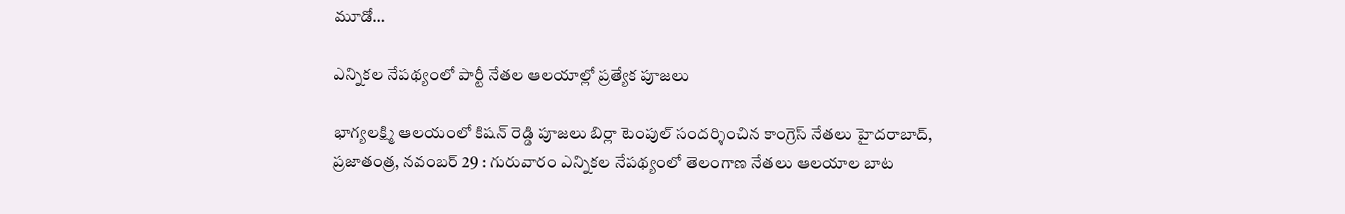మూడో…

ఎన్నికల నేపథ్యంలో పార్టీ నేతల ఆలయాల్లో ప్రత్యేక పూజలు

భాగ్యలక్ష్మి ఆలయంలో కిషన్‌ రెడ్డి పూజలు బిర్లా టెంపుల్‌ సందర్శించిన కాంగ్రెస్‌ నేతలు హైదరాబాద్‌, ప్రజాతంత్ర, నవంబర్‌ 29 : గురువారం ఎన్నికల నేపథ్యంలో తెలంగాణ నేతలు ఆలయాల బాట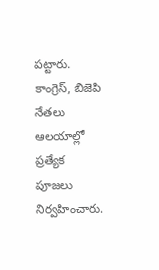పట్టారు. కాంగ్రెస్‌, బిజెపి నేతలు ఆలయాల్లో ప్రత్యేక పూజలు నిర్వహించారు.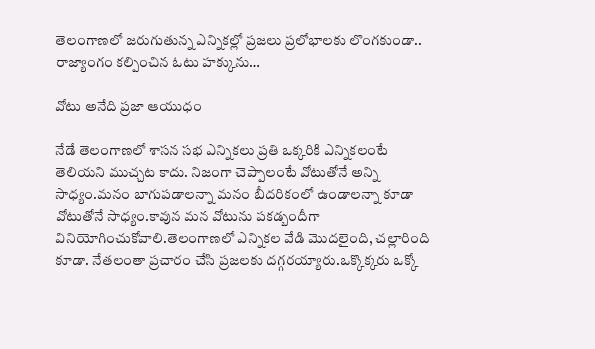తెలంగాణలో జరుగుతున్న ఎన్నికల్లో ప్రజలు ప్రలోభాలకు లొంగకుండా.. రాజ్యాంగం కల్పించిన ఓటు హక్కును…

వోటు అనేది ప్రజా ఆయుధం

నేడే తెలంగాణలో శాసన సభ ఎన్నికలు ప్రతి ఒక్కరికి ఎన్నికలంటే తెలియని ముచ్చట కాదు. నిజంగా చెప్పాలంటే వోటుతోనే అన్ని సాధ్యం.మనం బాగుపడాలన్నా మనం బీదరికంలో ఉండాలన్నా కూడా వోటుతోనే సాధ్యం.కావున మన వోటును పకడ్బందీగా వినియోగించుకోవాలి.తెలంగాణలో ఎన్నికల వేడి మొదలైంది, చల్లారింది కూడా. నేతలంతా ప్రచారం చేసి ప్రజలకు దగ్గరయ్యారు.ఒక్కొక్కరు ఒక్కో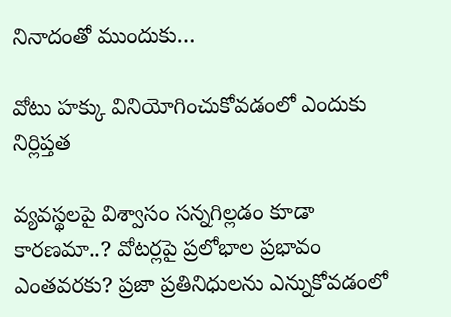నినాదంతో ముందుకు…

వోటు హక్కు వినియోగించుకోవడంలో ఎందుకు నిర్లిప్తత

వ్యవస్థలపై విశ్వాసం సన్నగిల్లడం కూడా కారణమా..? వోటర్లపై ప్రలోభాల ప్రభావం ఎంతవరకు? ప్రజా ప్రతినిధులను ఎన్నుకోవడంలో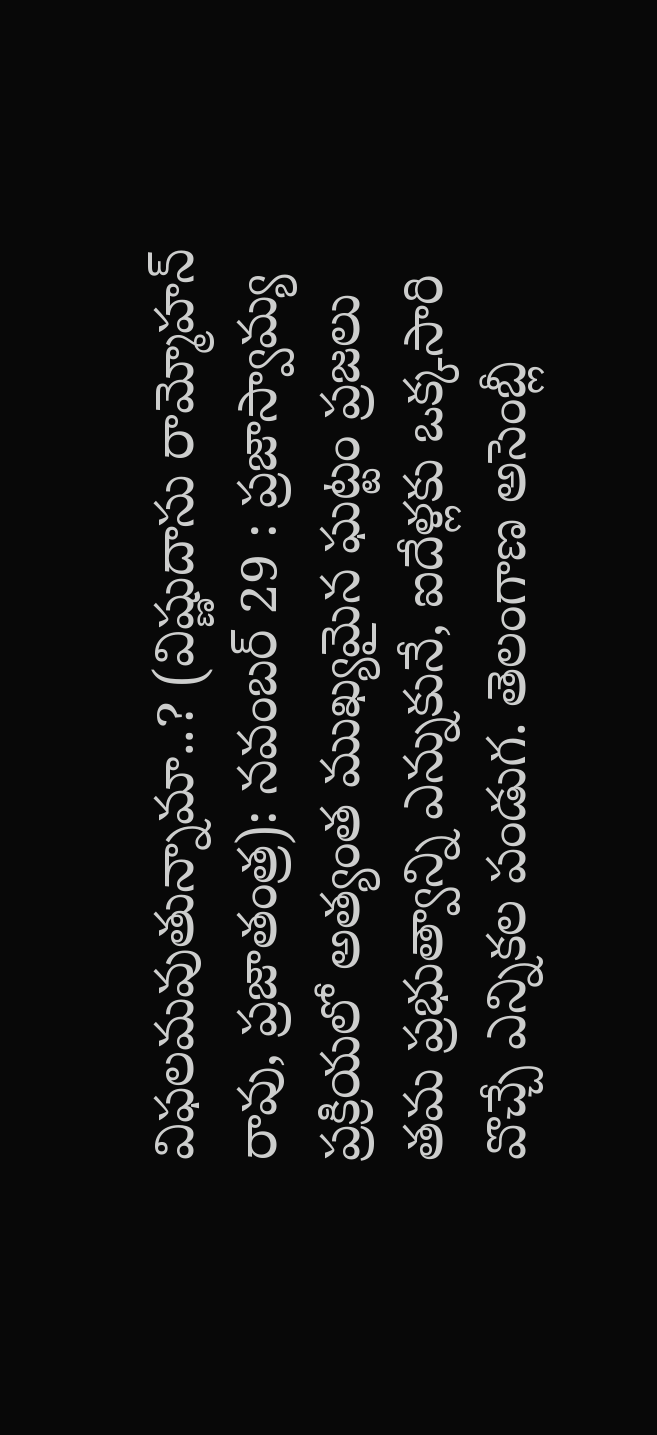విఫలమవుతున్నామా..? (విష్ణుదాసు రామ్మోహన్‌ రావు, ప్రజాతంత్ర): నవంబర్‌ 29 : ప్రజాస్వామ్య ప్రక్రియలో అత్యంత ముఖ్యమైన ఘట్టం ప్రజలు తమ ప్రభుత్వాన్ని ఎన్నుకునే, ఐదేళ్లకు ఒక్కసారి వొచ్చే ఎన్నికల పండుగ. తెలంగాణ అసెంబ్లీ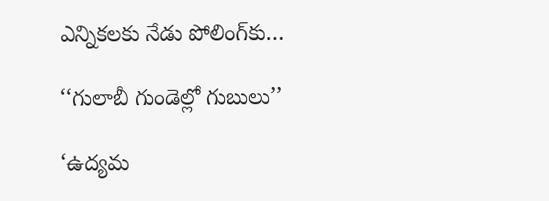ఎన్నికలకు నేడు పోలింగ్‌కు…

‘‘గులాబీ గుండెల్లో గుబులు’’

‘ఉద్యమ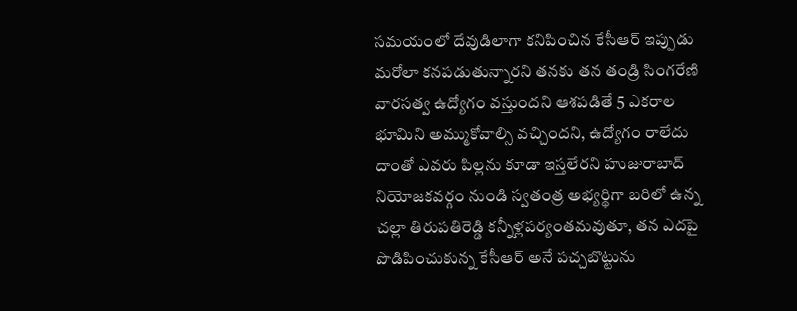సమయంలో దేవుడిలాగా కనిపించిన కేసీఆర్‌ ఇప్పుడు మరోలా కనపడుతున్నారని తనకు తన తండ్రి సింగరేణి వారసత్వ ఉద్యోగం వస్తుందని ఆశపడితే 5 ఎకరాల భూమిని అమ్ముకోవాల్సి వచ్చిందని, ఉద్యోగం రాలేదు దాంతో ఎవరు పిల్లను కూడా ఇస్తలేరని హుజురాబాద్‌ నియోజకవర్గం నుండి స్వతంత్ర అభ్యర్థిగా బరిలో ఉన్న చల్లా తిరుపతిరెడ్డి కన్నీళ్లపర్యంతమవుతూ, తన ఎదపై పొడిపించుకున్న కేసీఆర్‌ అనే పచ్చబొట్టును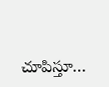చూపిస్తూ…